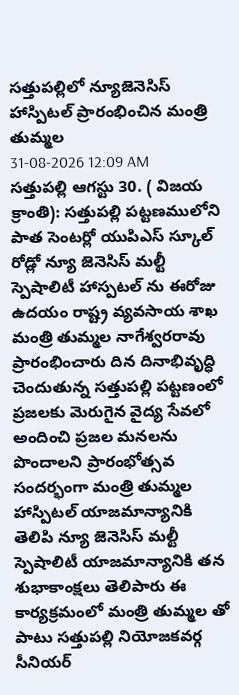సత్తుపల్లిలో న్యూజెనెసిస్ హాస్పిటల్ ప్రారంభించిన మంత్రి తుమ్మల
31-08-2026 12:09 AM
సత్తుపల్లి ఆగస్టు 30. ( విజయ క్రాంతి): సత్తుపల్లి పట్టణములోని పాత సెంటర్లో యుపిఎస్ స్కూల్ రోడ్లో న్యూ జెనెసిస్ మల్టీ స్పెషాలిటీ హాస్పటల్ ను ఈరోజు ఉదయం రాష్ట్ర వ్యవసాయ శాఖ మంత్రి తుమ్మల నాగేశ్వరరావు ప్రారంభించారు దిన దినాభివృద్ధి చెందుతున్న సత్తుపల్లి పట్టణంలో ప్రజలకు మెరుగైన వైద్య సేవలో అందించి ప్రజల మనలను పొందాలని ప్రారంభోత్సవ సందర్భంగా మంత్రి తుమ్మల హాస్పిటల్ యాజమాన్యానికి తెలిపి న్యూ జెనెసిస్ మల్టీ స్పెషాలిటీ యాజమాన్యానికి తన శుభాకాంక్షలు తెలిపారు ఈ కార్యక్రమంలో మంత్రి తుమ్మల తో పాటు సత్తుపల్లి నియోజకవర్గ సీనియర్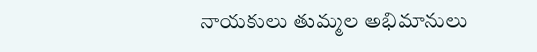నాయకులు తుమ్మల అభిమానులు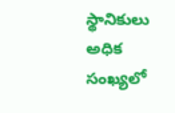స్థానికులు అధిక సంఖ్యలో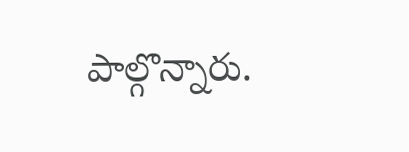పాల్గొన్నారు.